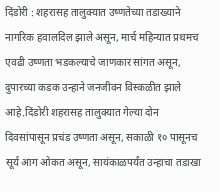दिंडोरी : शहरासह तालुक्यात उष्णतेच्या तडाख्याने नागरिक हवालदिल झाले असून, मार्च महिन्यात प्रथमच एवढी उष्णता भडकल्याचे जाणकार सांगत असून, दुपारच्या कडक उन्हाने जनजीवन विस्कळीत झाले आहे.दिंडोरी शहरासह तालुक्यात गेल्या दोन दिवसांपासून प्रचंड उष्णता असून, सकाळी १० पासूनच सूर्य आग ओकत असून, सायंकाळपर्यंत उन्हाचा तडाखा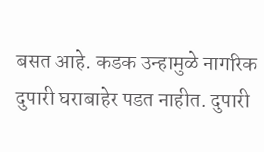बसत आहे. कडक उन्हामुळे नागरिक दुपारी घराबाहेर पडत नाहीत. दुपारी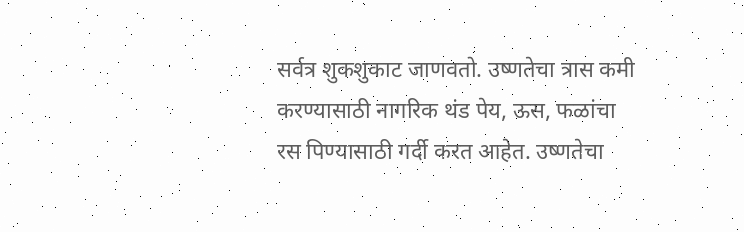सर्वत्र शुकशुकाट जाणवतो. उष्णतेचा त्रास कमी करण्यासाठी नागरिक थंड पेय, ऊस, फळांचा रस पिण्यासाठी गर्दी करत आहेत. उष्णतेचा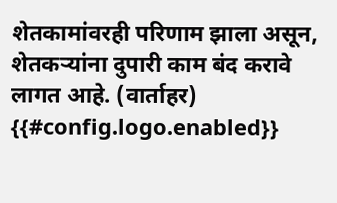शेतकामांवरही परिणाम झाला असून, शेतकऱ्यांना दुपारी काम बंद करावे लागत आहे. (वार्ताहर)
{{#config.logo.enabled}}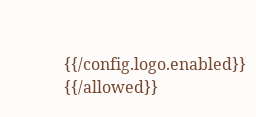{{/config.logo.enabled}}
{{/allowed}}